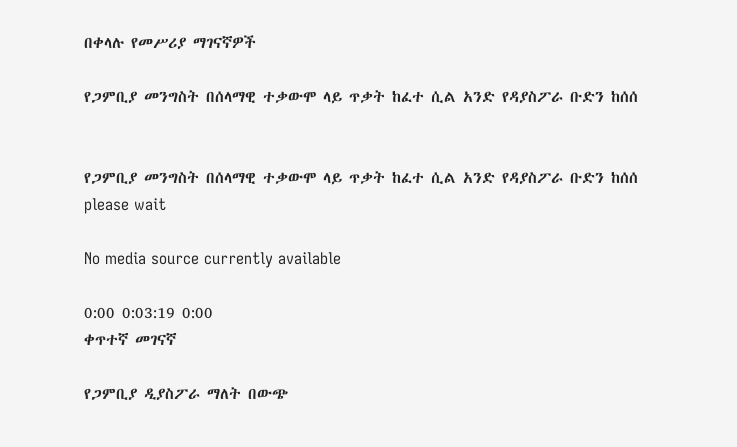በቀላሉ የመሥሪያ ማገናኛዎች

የጋምቢያ መንግስት በሰላማዊ ተቃውሞ ላይ ጥቃት ከፈተ ሲል አንድ የዳያስፖራ ቡድን ከሰሰ


የጋምቢያ መንግስት በሰላማዊ ተቃውሞ ላይ ጥቃት ከፈተ ሲል አንድ የዳያስፖራ ቡድን ከሰሰ
please wait

No media source currently available

0:00 0:03:19 0:00
ቀጥተኛ መገናኛ

የጋምቢያ ዲያስፖራ ማለት በውጭ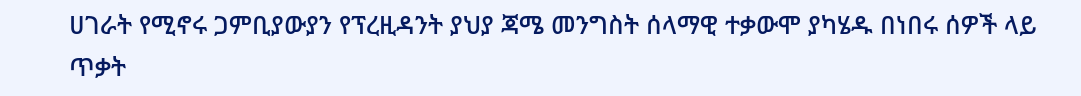ሀገራት የሚኖሩ ጋምቢያውያን የፕረዚዳንት ያህያ ጃሜ መንግስት ሰላማዊ ተቃውሞ ያካሄዱ በነበሩ ሰዎች ላይ ጥቃት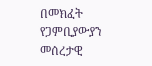በመክፈት የጋምቢያውያን መሰረታዊ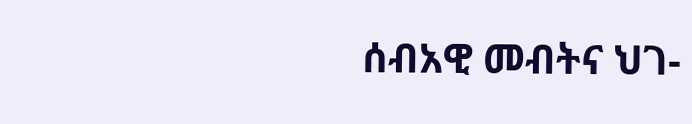ሰብአዊ መብትና ህገ-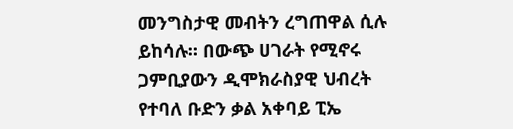መንግስታዊ መብትን ረግጠዋል ሲሉ ይከሳሉ። በውጭ ሀገራት የሚኖሩ ጋምቢያውን ዲሞክራስያዊ ህብረት የተባለ ቡድን ቃል አቀባይ ፒኤ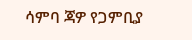ሳምባ ጃዎ የጋምቢያ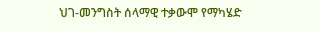ህገ-መንግስት ሰላማዊ ተቃውሞ የማካሄድ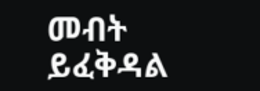መብት ይፈቅዳል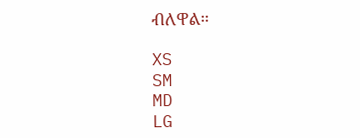ብለዋል።

XS
SM
MD
LG